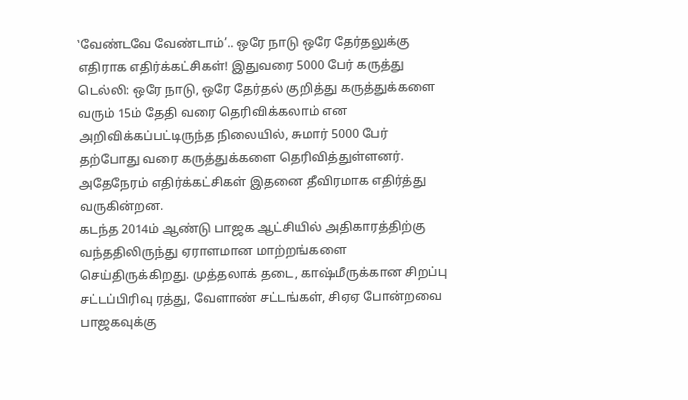‛வேண்டவே வேண்டாம்’.. ஒரே நாடு ஒரே தேர்தலுக்கு எதிராக எதிர்க்கட்சிகள்! இதுவரை 5000 பேர் கருத்து
டெல்லி: ஒரே நாடு, ஒரே தேர்தல் குறித்து கருத்துக்களை வரும் 15ம் தேதி வரை தெரிவிக்கலாம் என அறிவிக்கப்பட்டிருந்த நிலையில், சுமார் 5000 பேர் தற்போது வரை கருத்துக்களை தெரிவித்துள்ளனர். அதேநேரம் எதிர்க்கட்சிகள் இதனை தீவிரமாக எதிர்த்து வருகின்றன.
கடந்த 2014ம் ஆண்டு பாஜக ஆட்சியில் அதிகாரத்திற்கு வந்ததிலிருந்து ஏராளமான மாற்றங்களை செய்திருக்கிறது. முத்தலாக் தடை, காஷ்மீருக்கான சிறப்பு சட்டப்பிரிவு ரத்து, வேளாண் சட்டங்கள், சிஏஏ போன்றவை பாஜகவுக்கு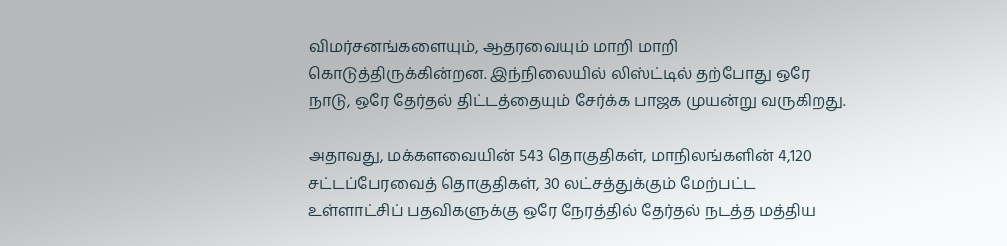விமர்சனங்களையும், ஆதரவையும் மாறி மாறி கொடுத்திருக்கின்றன. இந்நிலையில் லிஸ்ட்டில் தற்போது ஒரே நாடு, ஒரே தேர்தல் திட்டத்தையும் சேர்க்க பாஜக முயன்று வருகிறது.

அதாவது, மக்களவையின் 543 தொகுதிகள், மாநிலங்களின் 4,120 சட்டப்பேரவைத் தொகுதிகள், 30 லட்சத்துக்கும் மேற்பட்ட உள்ளாட்சிப் பதவிகளுக்கு ஒரே நேரத்தில் தேர்தல் நடத்த மத்திய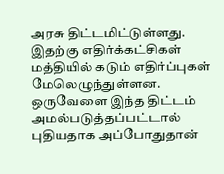அரசு திட்டமிட்டுள்ளது. இதற்கு எதிர்க்கட்சிகள் மத்தியில் கடும் எதிர்ப்புகள் மேலெழுந்துள்ளன. ஒருவேளை இந்த திட்டம் அமல்படுத்தப்பட்டால் புதியதாக அப்போதுதான்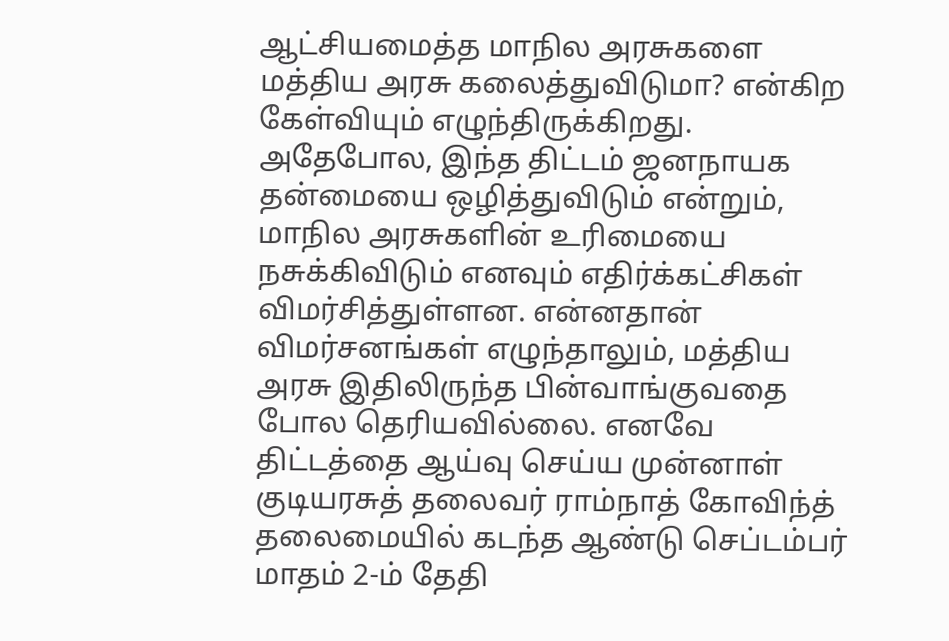ஆட்சியமைத்த மாநில அரசுகளை மத்திய அரசு கலைத்துவிடுமா? என்கிற கேள்வியும் எழுந்திருக்கிறது.
அதேபோல, இந்த திட்டம் ஜனநாயக தன்மையை ஒழித்துவிடும் என்றும், மாநில அரசுகளின் உரிமையை நசுக்கிவிடும் எனவும் எதிர்க்கட்சிகள் விமர்சித்துள்ளன. என்னதான் விமர்சனங்கள் எழுந்தாலும், மத்திய அரசு இதிலிருந்த பின்வாங்குவதை போல தெரியவில்லை. எனவே திட்டத்தை ஆய்வு செய்ய முன்னாள் குடியரசுத் தலைவர் ராம்நாத் கோவிந்த் தலைமையில் கடந்த ஆண்டு செப்டம்பர் மாதம் 2-ம் தேதி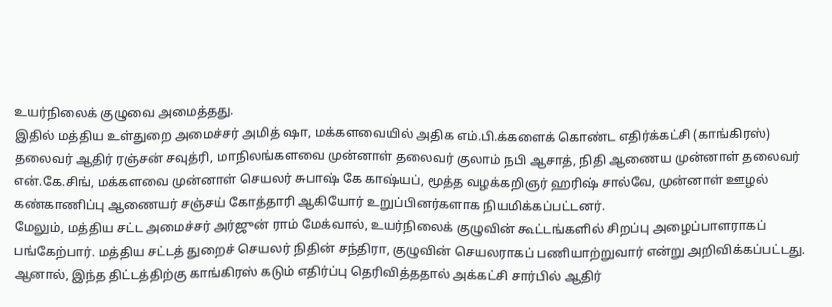உயர்நிலைக் குழுவை அமைத்தது.
இதில் மத்திய உள்துறை அமைச்சர் அமித் ஷா, மக்களவையில் அதிக எம்.பி.க்களைக் கொண்ட எதிர்க்கட்சி (காங்கிரஸ்) தலைவர் ஆதிர் ரஞ்சன் சவுத்ரி, மாநிலங்களவை முன்னாள் தலைவர் குலாம் நபி ஆசாத், நிதி ஆணைய முன்னாள் தலைவர் என்.கே.சிங், மக்களவை முன்னாள் செயலர் சுபாஷ் கே காஷ்யப், மூத்த வழக்கறிஞர் ஹரிஷ் சால்வே, முன்னாள் ஊழல் கண்காணிப்பு ஆணையர் சஞ்சய் கோத்தாரி ஆகியோர் உறுப்பினர்களாக நியமிக்கப்பட்டனர்.
மேலும், மத்திய சட்ட அமைச்சர் அர்ஜுன் ராம் மேக்வால், உயர்நிலைக் குழுவின் கூட்டங்களில் சிறப்பு அழைப்பாளராகப் பங்கேற்பார். மத்திய சட்டத் துறைச் செயலர் நிதின் சந்திரா, குழுவின் செயலராகப் பணியாற்றுவார் என்று அறிவிக்கப்பட்டது. ஆனால், இந்த திட்டத்திற்கு காங்கிரஸ் கடும் எதிர்ப்பு தெரிவித்ததால் அக்கட்சி சார்பில் ஆதிர்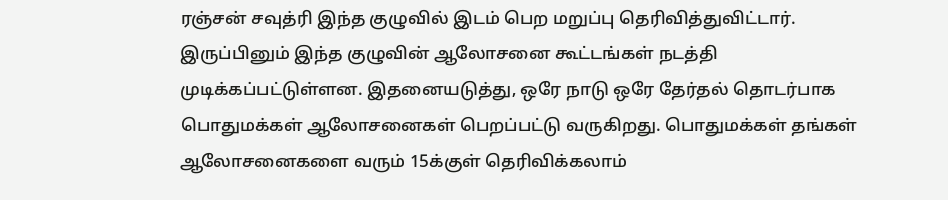ரஞ்சன் சவுத்ரி இந்த குழுவில் இடம் பெற மறுப்பு தெரிவித்துவிட்டார்.
இருப்பினும் இந்த குழுவின் ஆலோசனை கூட்டங்கள் நடத்தி முடிக்கப்பட்டுள்ளன. இதனையடுத்து, ஒரே நாடு ஒரே தேர்தல் தொடர்பாக பொதுமக்கள் ஆலோசனைகள் பெறப்பட்டு வருகிறது. பொதுமக்கள் தங்கள் ஆலோசனைகளை வரும் 15க்குள் தெரிவிக்கலாம்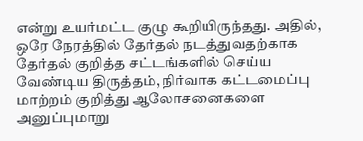என்று உயர்மட்ட குழு கூறியிருந்தது. அதில், ஒரே நேரத்தில் தேர்தல் நடத்துவதற்காக தேர்தல் குறித்த சட்டங்களில் செய்ய வேண்டிய திருத்தம், நிர்வாக கட்டமைப்பு மாற்றம் குறித்து ஆலோசனைகளை அனுப்புமாறு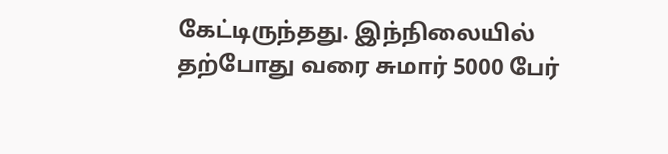கேட்டிருந்தது. இந்நிலையில் தற்போது வரை சுமார் 5000 பேர்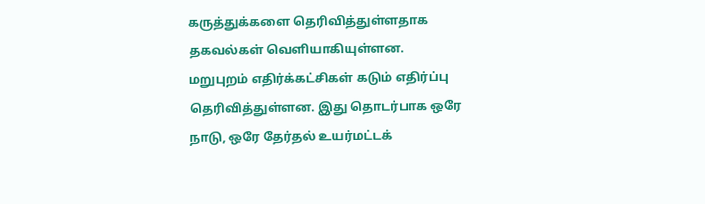கருத்துக்களை தெரிவித்துள்ளதாக தகவல்கள் வெளியாகியுள்ளன.
மறுபுறம் எதிர்க்கட்சிகள் கடும் எதிர்ப்பு தெரிவித்துள்ளன. இது தொடர்பாக ஒரே நாடு, ஒரே தேர்தல் உயர்மட்டக்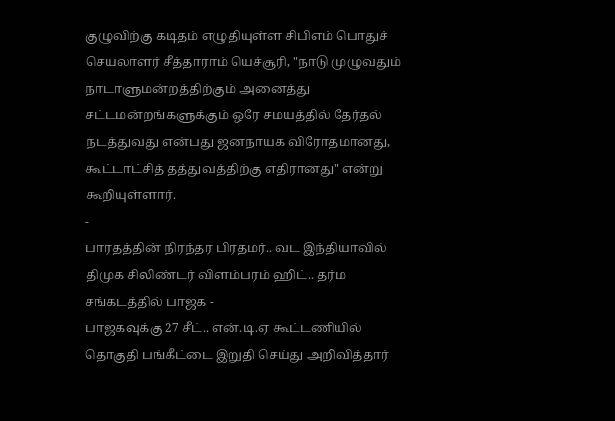குழுவிற்கு கடிதம் எழுதியுள்ள சிபிஎம் பொதுச் செயலாளர் சீத்தாராம் யெச்சூரி, "நாடு முழுவதும் நாடாளுமன்றத்திற்கும் அனைத்து சட்டமன்றங்களுக்கும் ஒரே சமயத்தில் தேர்தல் நடத்துவது என்பது ஜனநாயக விரோதமானது, கூட்டாட்சித் தத்துவத்திற்கு எதிரானது" என்று கூறியுள்ளார்.
-
பாரதத்தின் நிரந்தர பிரதமர்.. வட இந்தியாவில் திமுக சிலிண்டர் விளம்பரம் ஹிட்.. தர்ம சங்கடத்தில் பாஜக -
பாஜகவுக்கு 27 சீட்.. என்.டி.ஏ கூட்டணியில் தொகுதி பங்கீட்டை இறுதி செய்து அறிவித்தார்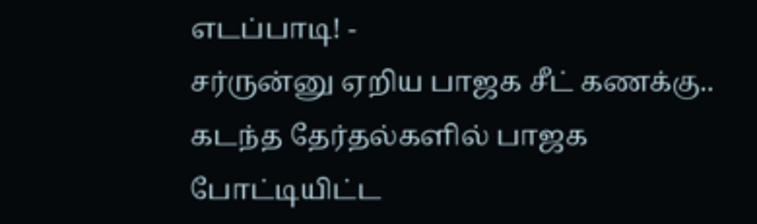எடப்பாடி! -
சர்ருன்னு ஏறிய பாஜக சீட் கணக்கு.. கடந்த தேர்தல்களில் பாஜக போட்டியிட்ட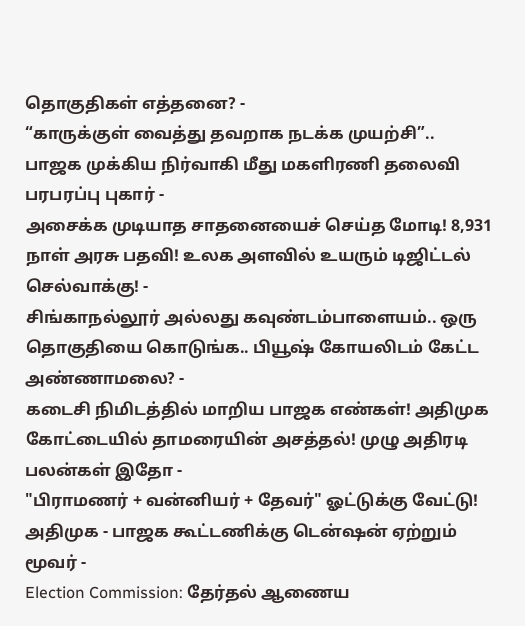தொகுதிகள் எத்தனை? -
“காருக்குள் வைத்து தவறாக நடக்க முயற்சி”.. பாஜக முக்கிய நிர்வாகி மீது மகளிரணி தலைவி பரபரப்பு புகார் -
அசைக்க முடியாத சாதனையைச் செய்த மோடி! 8,931 நாள் அரசு பதவி! உலக அளவில் உயரும் டிஜிட்டல் செல்வாக்கு! -
சிங்காநல்லூர் அல்லது கவுண்டம்பாளையம்.. ஒரு தொகுதியை கொடுங்க.. பியூஷ் கோயலிடம் கேட்ட அண்ணாமலை? -
கடைசி நிமிடத்தில் மாறிய பாஜக எண்கள்! அதிமுக கோட்டையில் தாமரையின் அசத்தல்! முழு அதிரடி பலன்கள் இதோ -
"பிராமணர் + வன்னியர் + தேவர்" ஓட்டுக்கு வேட்டு! அதிமுக - பாஜக கூட்டணிக்கு டென்ஷன் ஏற்றும் மூவர் -
Election Commission: தேர்தல் ஆணைய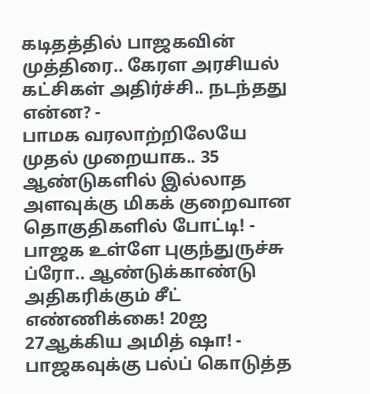கடிதத்தில் பாஜகவின் முத்திரை.. கேரள அரசியல் கட்சிகள் அதிர்ச்சி.. நடந்தது என்ன? -
பாமக வரலாற்றிலேயே முதல் முறையாக.. 35 ஆண்டுகளில் இல்லாத அளவுக்கு மிகக் குறைவான தொகுதிகளில் போட்டி! -
பாஜக உள்ளே புகுந்துருச்சு ப்ரோ.. ஆண்டுக்காண்டு அதிகரிக்கும் சீட் எண்ணிக்கை! 20ஐ 27ஆக்கிய அமித் ஷா! -
பாஜகவுக்கு பல்ப் கொடுத்த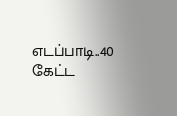எடப்பாடி..40 கேட்ட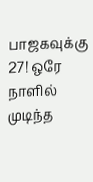பாஜகவுக்கு 27! ஒரே நாளில் முடிந்த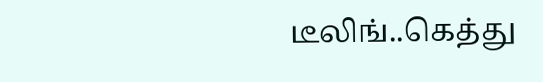டீலிங்..கெத்து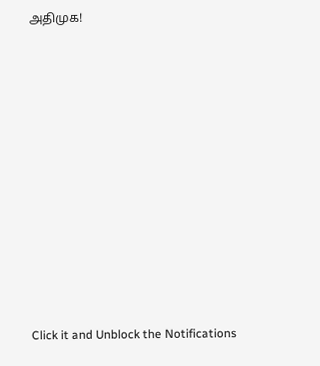அதிமுக!












Click it and Unblock the Notifications